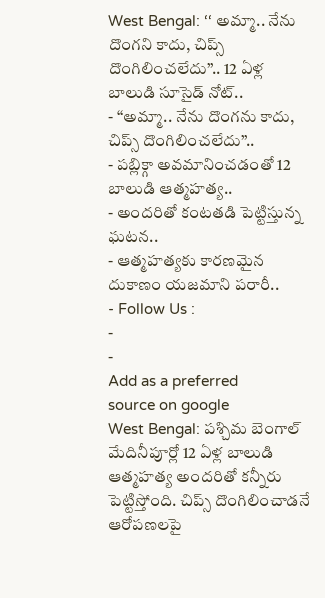West Bengal: ‘‘ అమ్మా.. నేను దొంగని కాదు, చిప్స్ దొంగిలించలేదు’’.. 12 ఏళ్ల బాలుడి సూసైడ్ నోట్..
- ‘‘అమ్మా.. నేను దొంగను కాదు, చిప్స్ దొంగిలించలేదు’’..
- పబ్లిక్గా అవమానించడంతో 12 బాలుడి ఆత్మహత్య..
- అందరితో కంటతడి పెట్టిస్తున్న ఘటన..
- ఆత్మహత్యకు కారణమైన దుకాణం యజమాని పరారీ..
- Follow Us :
-
-
Add as a preferred
source on google
West Bengal: పశ్చిమ బెంగాల్ మేదినీపూర్లో 12 ఏళ్ల బాలుడి ఆత్మహత్య అందరితో కన్నీరు పెట్టిస్తోంది. చిప్స్ దొంగిలించాడనే ఆరోపణలపై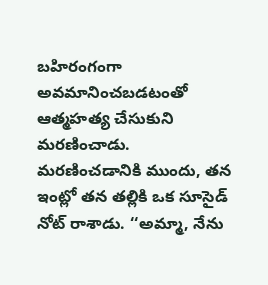బహిరంగంగా అవమానించబడటంతో ఆత్మహత్య చేసుకుని మరణించాడు. మరణించడానికి ముందు, తన ఇంట్లో తన తల్లికి ఒక సూసైడ్ నోట్ రాశాడు. ‘‘అమ్మా, నేను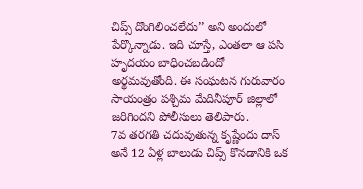చిప్స్ దొంగిలించలేదు’’ అని అందులో పేర్కొన్నాడు. ఇది చూస్తే, ఎంతలా ఆ పసి హృదయం బాధించబడిందో అర్థమవుతోంది. ఈ సంఘటన గురువారం సాయంత్రం పశ్చిమ మేదినీపూర్ జిల్లాలో జరిగిందని పోలీసులు తెలిపారు.
7వ తరగతి చదువుతున్న కృష్ణేందు దాస్ అనే 12 ఏళ్ల బాలుడు చిప్స్ కొనడానికి ఒక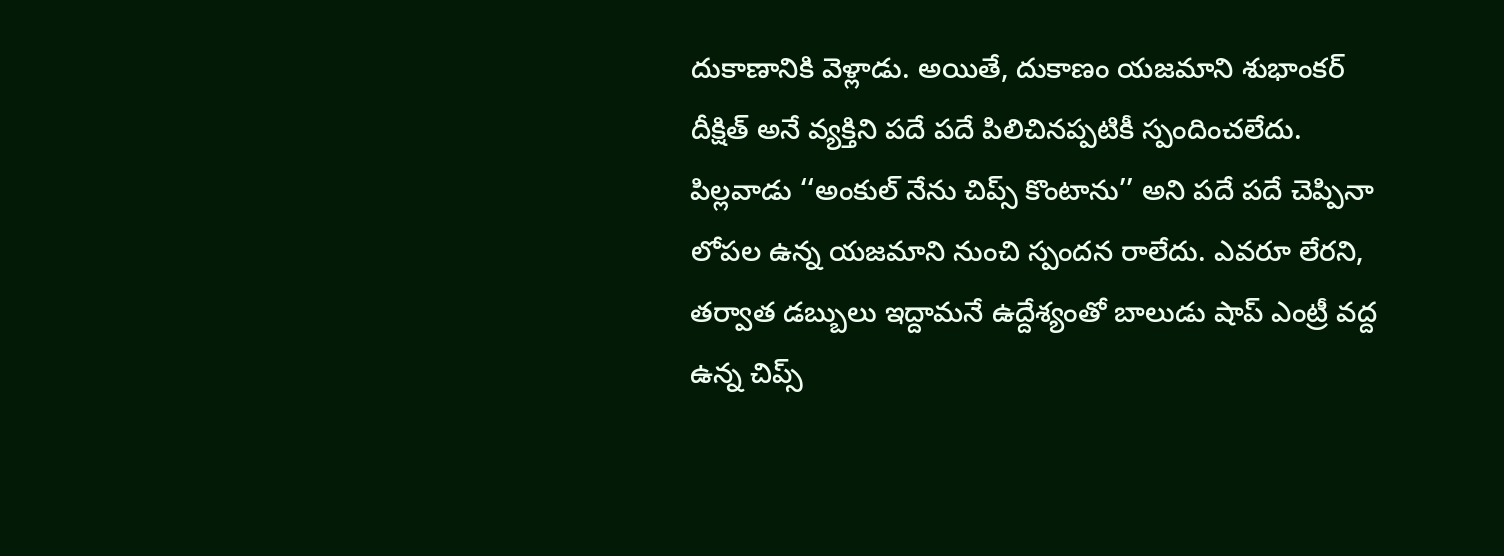దుకాణానికి వెళ్లాడు. అయితే, దుకాణం యజమాని శుభాంకర్ దీక్షిత్ అనే వ్యక్తిని పదే పదే పిలిచినప్పటికీ స్పందించలేదు. పిల్లవాడు ‘‘అంకుల్ నేను చిప్స్ కొంటాను’’ అని పదే పదే చెప్పినా లోపల ఉన్న యజమాని నుంచి స్పందన రాలేదు. ఎవరూ లేరని, తర్వాత డబ్బులు ఇద్దామనే ఉద్దేశ్యంతో బాలుడు షాప్ ఎంట్రీ వద్ద ఉన్న చిప్స్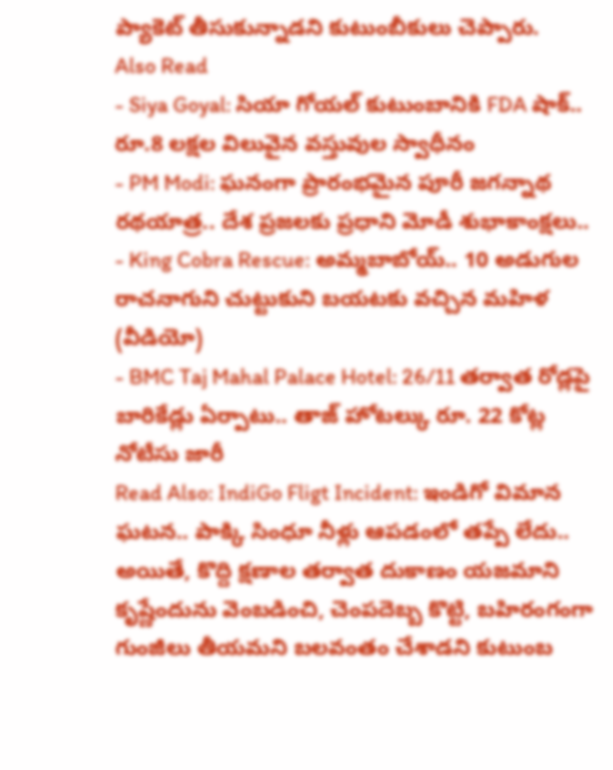ప్యాకెట్ తీసుకున్నాడని కుటుంబీకులు చెప్పారు.
Also Read
- Siya Goyal: సియా గోయల్ కుటుంబానికి FDA షాక్.. రూ.8 లక్షల విలువైన వస్తువుల స్వాధీనం
- PM Modi: ఘనంగా ప్రారంభమైన పూరీ జగన్నాథ రథయాత్ర.. దేశ ప్రజలకు ప్రధాని మోడీ శుభాకాంక్షలు..
- King Cobra Rescue: అమ్మబాబోయ్.. 10 అడుగుల రాచనాగుని చుట్టుకుని బయటకు వచ్చిన మహిళ (వీడియో)
- BMC Taj Mahal Palace Hotel: 26/11 తర్వాత రోడ్లపై బారికేడ్లు ఏర్పాటు.. తాజ్ హోటల్కు రూ. 22 కోట్ల నోటీసు జారీ
Read Also: IndiGo Fligt Incident: ఇండిగో విమాన ఘటన.. పాక్కి సింధూ నీళ్లు ఆపడంలో తప్పే లేదు..
అయితే, కొద్ది క్షణాల తర్వాత దుకాణం యజమాని కృష్ణేందును వెంబడించి, చెంపదెబ్బ కొట్టి, బహిరంగంగా గుంజీలు తీయమని బలవంతం చేశాడని కుటుంబ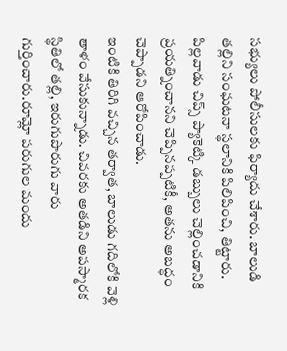సభ్యులు పోలీసులకు ఫిర్యాదు చేశారు. బాలుడి తల్లిని సంఘటనా స్థలానికి పిలిపించి, తిట్టారు. పిల్లవాడు చిప్స్ ప్యాకెట్కి డబ్బులు చెల్లించడానికి ప్రయత్నించానని చెప్పినప్పటికీ, అతను అబద్ధం చెప్పాడని ఆరోపించాడు.
ఇంటికి తిరిగి వచ్చిన తర్వాత, బాలుడు గదిలోకి వెళ్లి తాళం వేసుకున్నాడు. చివరకు అతడిని అపస్మారక స్థితిలో తల్లి, ఇరుగుపొరుగు వారు గుర్తించారు.రూమ్లో పరుగుల మందు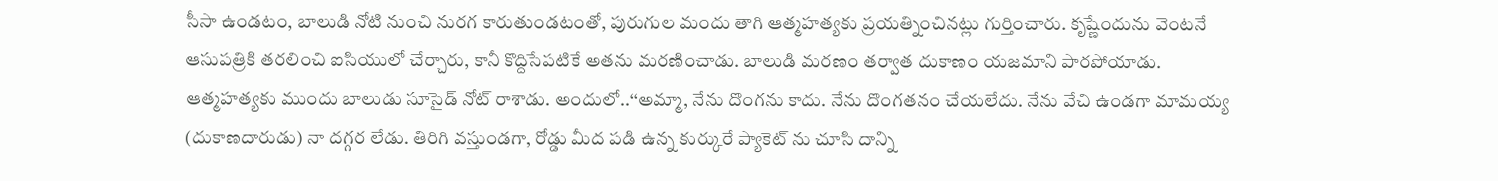సీసా ఉండటం, బాలుడి నోటి నుంచి నురగ కారుతుండటంతో, పురుగుల మందు తాగి ఆత్మహత్యకు ప్రయత్నించినట్లు గుర్తించారు. కృష్ణేందును వెంటనే ఆసుపత్రికి తరలించి ఐసియులో చేర్చారు, కానీ కొద్దిసేపటికే అతను మరణించాడు. బాలుడి మరణం తర్వాత దుకాణం యజమాని పారపోయాడు.
ఆత్మహత్యకు ముందు బాలుడు సూసైడ్ నోట్ రాశాడు. అందులో..‘‘అమ్మా, నేను దొంగను కాదు. నేను దొంగతనం చేయలేదు. నేను వేచి ఉండగా మామయ్య (దుకాణదారుడు) నా దగ్గర లేడు. తిరిగి వస్తుండగా, రోడ్డు మీద పడి ఉన్న కుర్కురే ప్యాకెట్ ను చూసి దాన్ని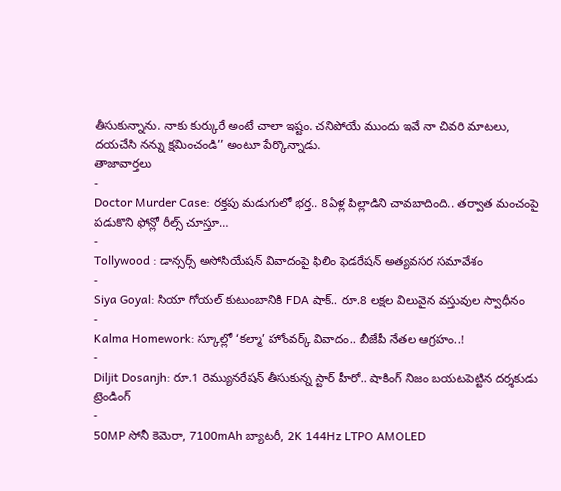తీసుకున్నాను. నాకు కుర్కురే అంటే చాలా ఇష్టం. చనిపోయే ముందు ఇవే నా చివరి మాటలు, దయచేసి నన్ను క్షమించండి’’ అంటూ పేర్కొన్నాడు.
తాజావార్తలు
-
Doctor Murder Case: రక్తపు మడుగులో భర్త.. 8ఏళ్ల పిల్లాడిని చావబాదింది.. తర్వాత మంచంపై పడుకొని ఫోన్లో రీల్స్ చూస్తూ…
-
Tollywood : డాన్సర్స్ అసోసియేషన్ వివాదంపై ఫిలిం ఫెడరేషన్ అత్యవసర సమావేశం
-
Siya Goyal: సియా గోయల్ కుటుంబానికి FDA షాక్.. రూ.8 లక్షల విలువైన వస్తువుల స్వాధీనం
-
Kalma Homework: స్కూల్లో ‘కల్మా’ హోంవర్క్ వివాదం.. బీజేపీ నేతల ఆగ్రహం..!
-
Diljit Dosanjh: రూ.1 రెమ్యునరేషన్ తీసుకున్న స్టార్ హీరో.. షాకింగ్ నిజం బయటపెట్టిన దర్శకుడు
ట్రెండింగ్
-
50MP సోనీ కెమెరా, 7100mAh బ్యాటరీ, 2K 144Hz LTPO AMOLED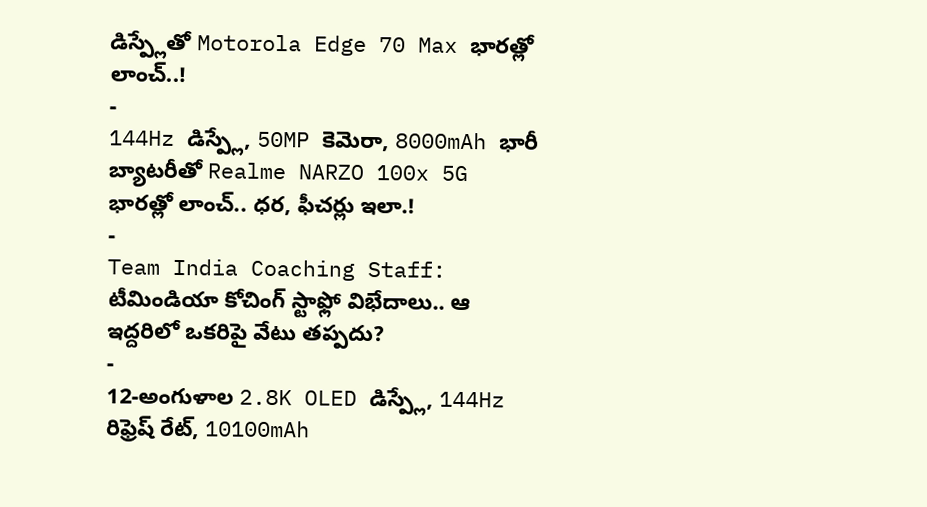డిస్ప్లేతో Motorola Edge 70 Max భారత్లో లాంచ్..!
-
144Hz డిస్ప్లే, 50MP కెమెరా, 8000mAh భారీ బ్యాటరీతో Realme NARZO 100x 5G భారత్లో లాంచ్.. ధర, ఫీచర్లు ఇలా.!
-
Team India Coaching Staff: టీమిండియా కోచింగ్ స్టాఫ్లో విభేదాలు.. ఆ ఇద్దరిలో ఒకరిపై వేటు తప్పదు?
-
12-అంగుళాల 2.8K OLED డిస్ప్లే, 144Hz రిఫ్రెష్ రేట్, 10100mAh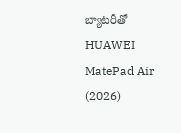బ్యాటరీతో HUAWEI MatePad Air (2026)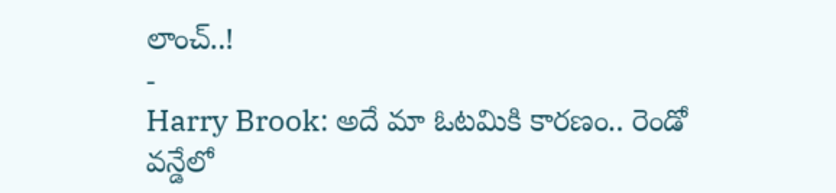లాంచ్..!
-
Harry Brook: అదే మా ఓటమికి కారణం.. రెండో వన్డేలో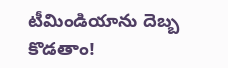టీమిండియాను దెబ్బ కొడతాం!